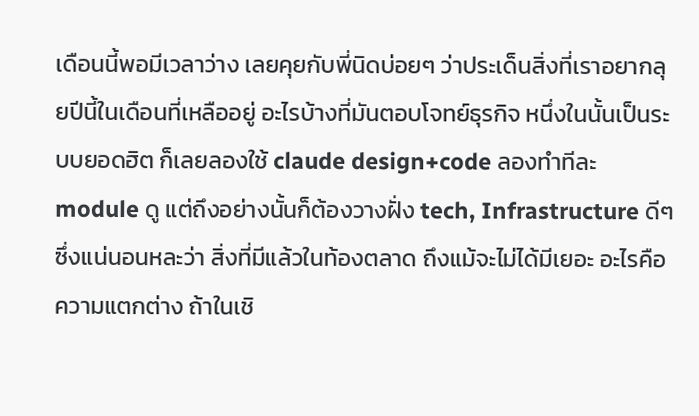เดือนนี้พอมีเวลาว่าง เลยคุยกับพี่นิดบ่อยๆ ว่าประเด็นสิ่งที่เราอยากลุยปีนี้ในเดือนที่เหลืออยู่ อะไรบ้างที่มันตอบโจทย์ธุรกิจ หนึ่งในนั้นเป็นระบบยอดฮิต ก็เลยลองใช้ claude design+code ลองทำทีละ module ดู แต่ถึงอย่างนั้นก็ต้องวางฝั่ง tech, Infrastructure ดีๆ ซึ่งแน่นอนหละว่า สิ่งที่มีแล้วในท้องตลาด ถึงแม้จะไม่ได้มีเยอะ อะไรคือความแตกต่าง ถ้าในเชิ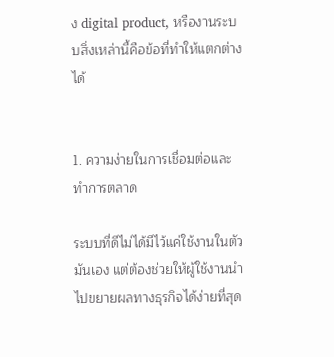ง digital product, หรืองานระบบสิ่งเหล่านี้คือข้อที่ทำให้แตกต่างได้


1. ความง่ายในการเชื่อมต่อและทำการตลาด

ระบบที่ดีไม่ได้มีไว้แค่ใช้งานในตัวมันเอง แต่ต้องช่วยให้ผู้ใช้งานนำไปขยายผลทางธุรกิจได้ง่ายที่สุด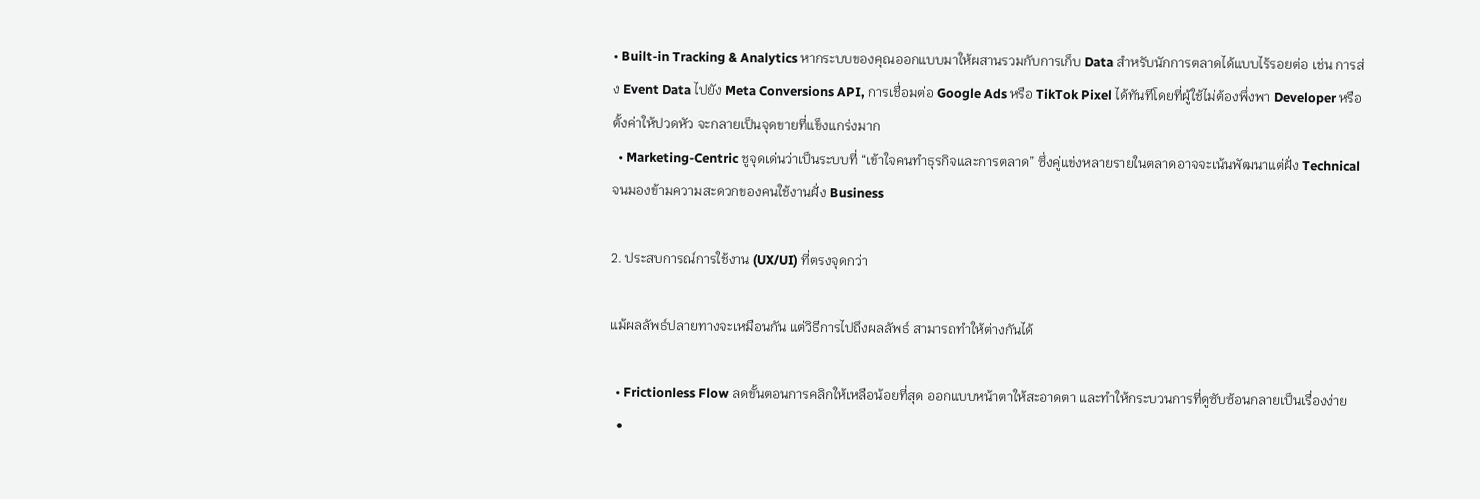• Built-in Tracking & Analytics หากระบบของคุณออกแบบมาให้ผสานรวมกับการเก็บ Data สำหรับนักการตลาดได้แบบไร้รอยต่อ เช่น การส่ง Event Data ไปยัง Meta Conversions API, การเชื่อมต่อ Google Ads หรือ TikTok Pixel ได้ทันทีโดยที่ผู้ใช้ไม่ต้องพึ่งพา Developer หรือตั้งค่าให้ปวดหัว จะกลายเป็นจุดขายที่แข็งแกร่งมาก
  • Marketing-Centric ชูจุดเด่นว่าเป็นระบบที่ “เข้าใจคนทำธุรกิจและการตลาด” ซึ่งคู่แข่งหลายรายในตลาดอาจจะเน้นพัฒนาแต่ฝั่ง Technical จนมองข้ามความสะดวกของคนใช้งานฝั่ง Business

2. ประสบการณ์การใช้งาน (UX/UI) ที่ตรงจุดกว่า

แม้ผลลัพธ์ปลายทางจะเหมือนกัน แต่วิธีการไปถึงผลลัพธ์ สามารถทำให้ต่างกันได้

  • Frictionless Flow ลดขั้นตอนการคลิกให้เหลือน้อยที่สุด ออกแบบหน้าตาให้สะอาดตา และทำให้กระบวนการที่ดูซับซ้อนกลายเป็นเรื่องง่าย
  •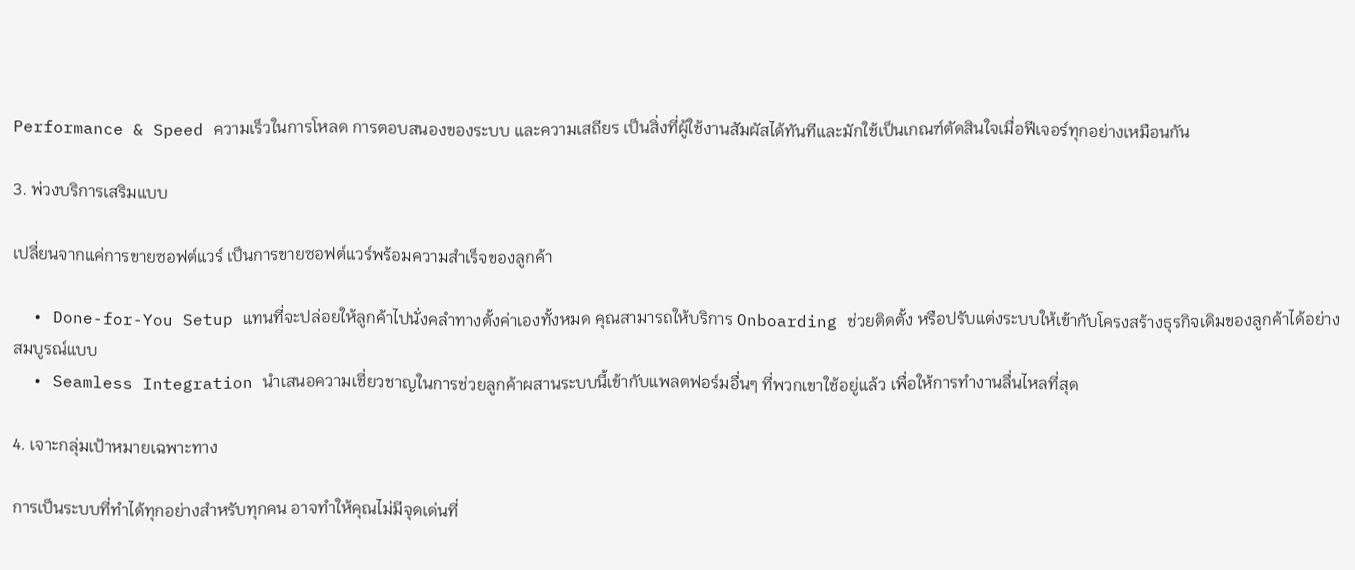Performance & Speed ความเร็วในการโหลด การตอบสนองของระบบ และความเสถียร เป็นสิ่งที่ผู้ใช้งานสัมผัสได้ทันทีและมักใช้เป็นเกณฑ์ตัดสินใจเมื่อฟีเจอร์ทุกอย่างเหมือนกัน

3. พ่วงบริการเสริมแบบ

เปลี่ยนจากแค่การขายซอฟต์แวร์ เป็นการขายซอฟต์แวร์พร้อมความสำเร็จของลูกค้า

  • Done-for-You Setup แทนที่จะปล่อยให้ลูกค้าไปนั่งคลำทางตั้งค่าเองทั้งหมด คุณสามารถให้บริการ Onboarding ช่วยติดตั้ง หรือปรับแต่งระบบให้เข้ากับโครงสร้างธุรกิจเดิมของลูกค้าได้อย่างสมบูรณ์แบบ
  • Seamless Integration นำเสนอความเชี่ยวชาญในการช่วยลูกค้าผสานระบบนี้เข้ากับแพลตฟอร์มอื่นๆ ที่พวกเขาใช้อยู่แล้ว เพื่อให้การทำงานลื่นไหลที่สุด

4. เจาะกลุ่มเป้าหมายเฉพาะทาง

การเป็นระบบที่ทำได้ทุกอย่างสำหรับทุกคน อาจทำให้คุณไม่มีจุดเด่นที่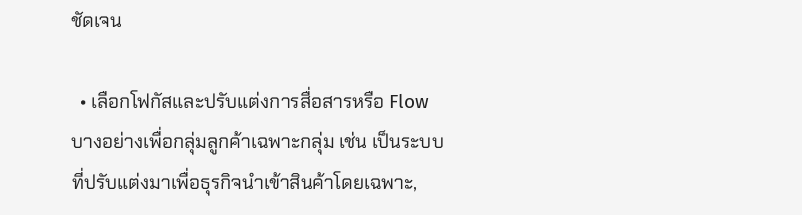ชัดเจน

  • เลือกโฟกัสและปรับแต่งการสื่อสารหรือ Flow บางอย่างเพื่อกลุ่มลูกค้าเฉพาะกลุ่ม เช่น เป็นระบบที่ปรับแต่งมาเพื่อธุรกิจนำเข้าสินค้าโดยเฉพาะ,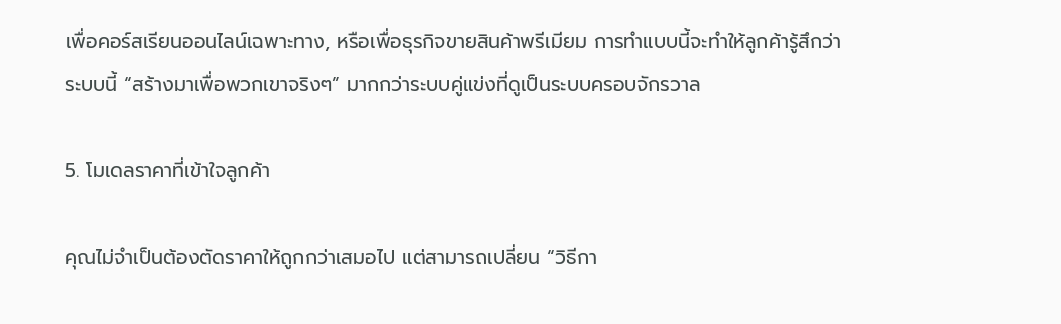เพื่อคอร์สเรียนออนไลน์เฉพาะทาง, หรือเพื่อธุรกิจขายสินค้าพรีเมียม การทำแบบนี้จะทำให้ลูกค้ารู้สึกว่าระบบนี้ “สร้างมาเพื่อพวกเขาจริงๆ” มากกว่าระบบคู่แข่งที่ดูเป็นระบบครอบจักรวาล

5. โมเดลราคาที่เข้าใจลูกค้า

คุณไม่จำเป็นต้องตัดราคาให้ถูกกว่าเสมอไป แต่สามารถเปลี่ยน “วิธีกา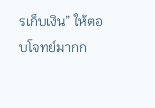รเก็บเงิน” ให้ตอบโจทย์มากก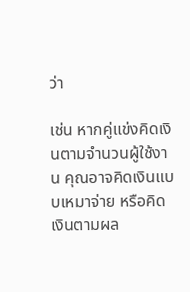ว่า

เช่น หากคู่แข่งคิดเงินตามจำนวนผู้ใช้งาน คุณอาจคิดเงินแบบเหมาจ่าย หรือคิดเงินตามผล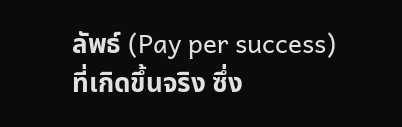ลัพธ์ (Pay per success) ที่เกิดขึ้นจริง ซึ่ง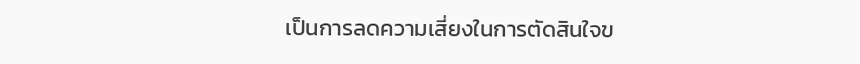เป็นการลดความเสี่ยงในการตัดสินใจข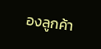องลูกค้า